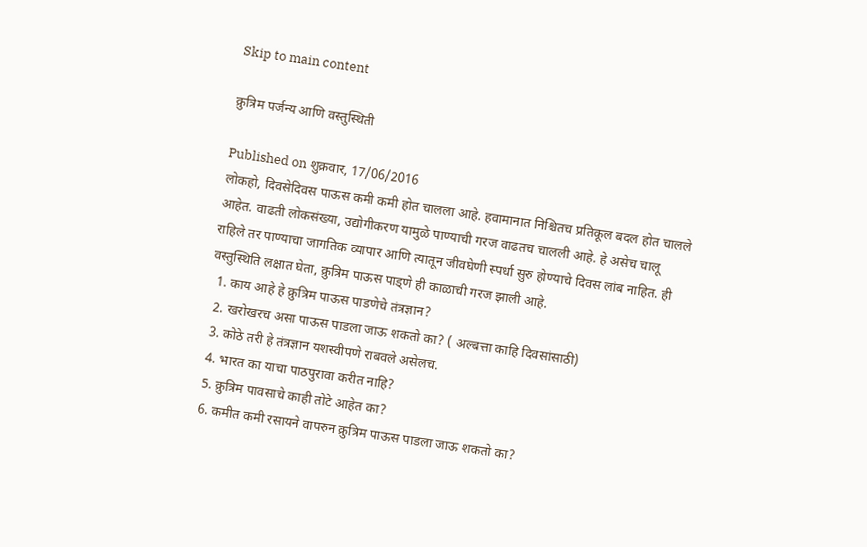Skip to main content

क्रुत्रिम पर्जन्य आणि वस्तुस्थिती

Published on शुक्रवार, 17/06/2016
लोकहो, दिवसेदिवस पाऊस कमी कमी होत चालला आहे. हवामानात निश्चितच प्रतिकूल बदल होत चालले आहेत. वाढती लोकसंख्या, उद्योगीकरण यामुळे पाण्याची गरज वाढतच चालली आहे. हे असेच चालू राहिले तर पाण्याचा जागतिक व्यापार आणि त्यातून जीवघेणी स्पर्धा सुरु होण्याचे दिवस लांब नाहित. ही वस्तुस्थिति लक्षात घेता, क्रुत्रिम पाऊस पाड्णे ही काळाची गरज झाली आहे.
  1. काय आहे हे क्रुत्रिम पाऊस पाडणेचे तंत्रज्ञान?
  2. खरोखरच असा पाऊस पाडला जाऊ शकतो का? ( अल्बत्ता काहि दिवसांसाठी)
  3. कोठे तरी हे तंत्रज्ञान यशस्वीपणे राबवले असेलच.
  4. भारत का याचा पाठपुरावा करीत नाहि?
  5. क्रुत्रिम पावसाचे काही तोटे आहेत का?
  6. कमीत कमी रसायने वापरुन क्रुत्रिम पाऊस पाडला जाऊ शकतो का?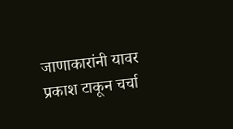जाणाकारांनी यावर प्रकाश टाकून चर्चा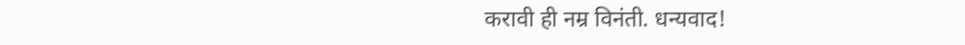करावी ही नम्र विनंती. धन्यवाद!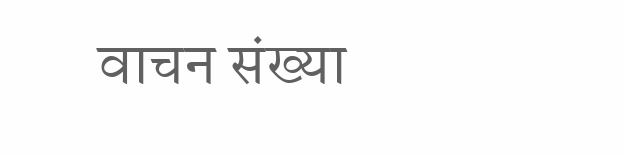वाचन संख्या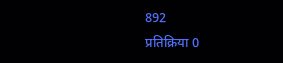892
प्रतिक्रिया 0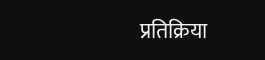प्रतिक्रिया